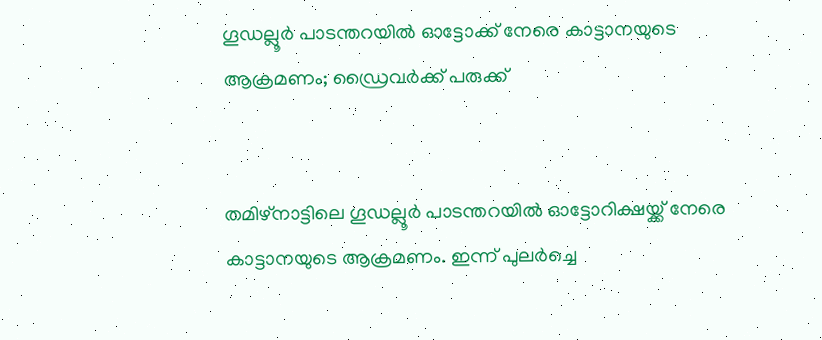ഗൂഡല്ലൂർ പാടന്തറയിൽ ഓട്ടോക്ക് നേരെ കാട്ടാനയുടെ ആക്രമണം; ഡ്രൈവർക്ക് പരുക്ക്


തമിഴ്‌നാട്ടിലെ ഗൂഡല്ലൂർ പാടന്തറയിൽ ഓട്ടോറിക്ഷയ്ക്ക് നേരെ കാട്ടാനയുടെ ആക്രമണം. ഇന്ന് പുലർച്ചെ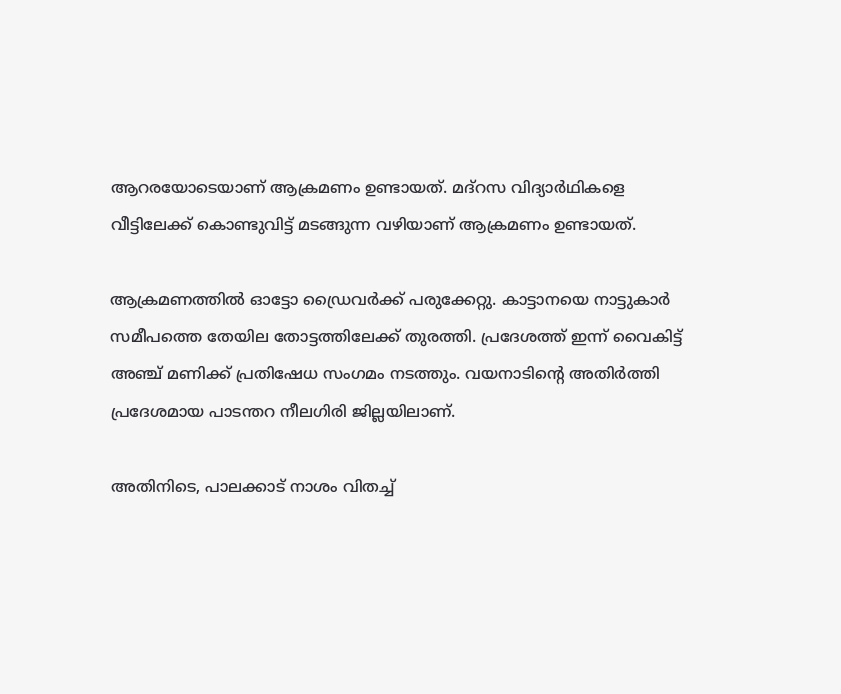ആറരയോടെയാണ് ആക്രമണം ഉണ്ടായത്. മദ്റസ വിദ്യാർഥികളെ വീട്ടിലേക്ക് കൊണ്ടുവിട്ട് മടങ്ങുന്ന വഴിയാണ് ആക്രമണം ഉണ്ടായത്.

ആക്രമണത്തിൽ ഓട്ടോ ഡ്രൈവർക്ക് പരുക്കേറ്റു. കാട്ടാനയെ നാട്ടുകാർ സമീപത്തെ തേയില തോട്ടത്തിലേക്ക് തുരത്തി. പ്രദേശത്ത് ഇന്ന് വൈകിട്ട് അഞ്ച് മണിക്ക് പ്രതിഷേധ സംഗമം നടത്തും. വയനാടിന്റെ അതിർത്തി പ്രദേശമായ പാടന്തറ നീലഗിരി ജില്ലയിലാണ്.

അതിനിടെ, പാലക്കാട് നാശം വിതച്ച്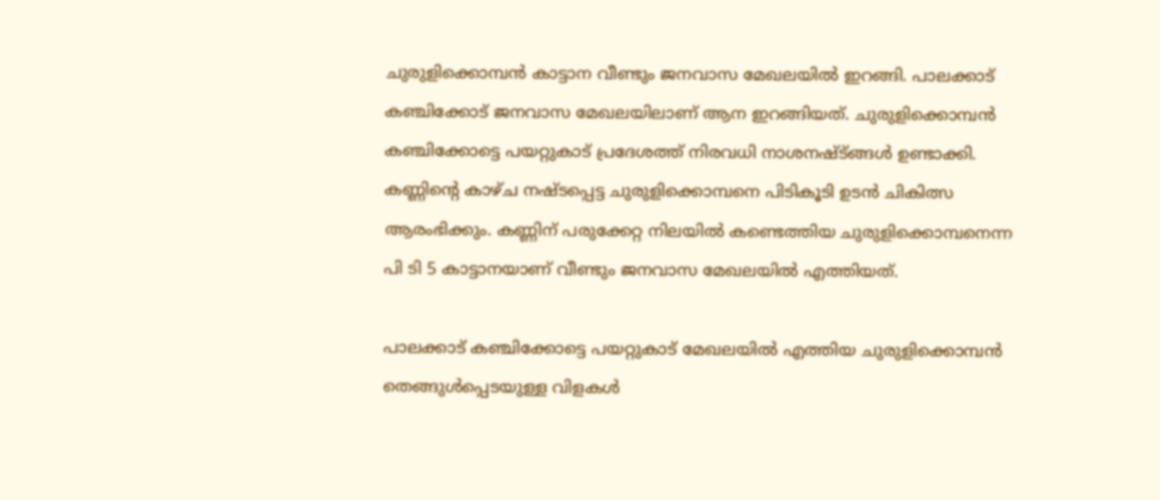ചുരുളിക്കൊമ്പൻ കാട്ടാന വീണ്ടും ജനവാസ മേഖലയിൽ ഇറങ്ങി. പാലക്കാട് കഞ്ചിക്കോട് ജനവാസ മേഖലയിലാണ് ആന ഇറങ്ങിയത്. ചുരുളിക്കൊമ്പൻ കഞ്ചിക്കോട്ടെ പയറ്റുകാട് പ്രദേശത്ത് നിരവധി നാശനഷ്ട്ങ്ങൾ ഉണ്ടാക്കി. കണ്ണിന്റെ കാഴ്ച‌ നഷ്‌ടപ്പെട്ട ചുരുളിക്കൊമ്പനെ പിടികൂടി ഉടൻ ചികിത്സ ആരംഭിക്കും. കണ്ണിന് പരുക്കേറ്റ നിലയിൽ കണ്ടെത്തിയ ചുരുളിക്കൊമ്പനെന്ന പി ടി 5 കാട്ടാനയാണ് വീണ്ടും ജനവാസ മേഖലയിൽ എത്തിയത്.

പാലക്കാട് കഞ്ചിക്കോട്ടെ പയറ്റുകാട് മേഖലയിൽ എത്തിയ ചുരുളിക്കൊമ്പൻ തെങ്ങുൾപ്പെടയുള്ള വിളകൾ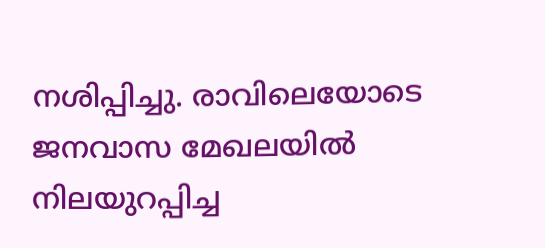നശിപ്പിച്ചു. രാവിലെയോടെ ജനവാസ മേഖലയിൽ നിലയുറപ്പിച്ച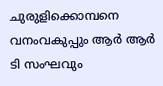ചുരുളിക്കൊമ്പനെ വനംവകുപ്പും ആർ ആർ ടി സംഘവും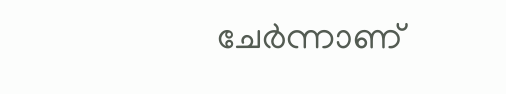ചേർന്നാണ്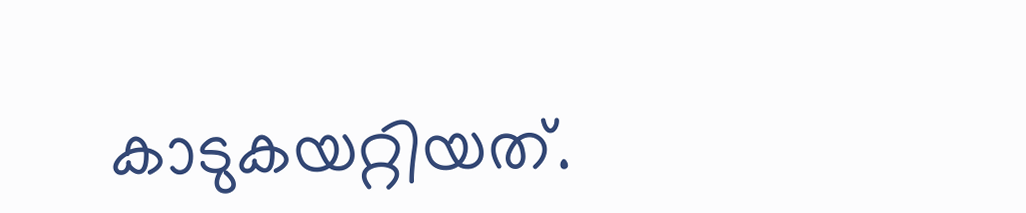കാടുകയറ്റിയത്.